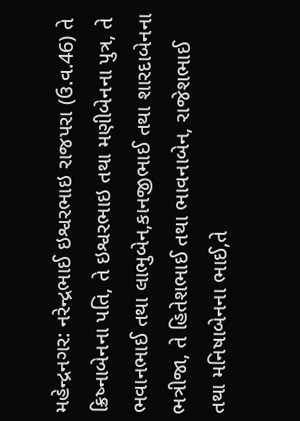મહેન્દ્રનગર: નરેન્દ્રભાઈ ઇશ્વરભાઇ રાજપરા (ઉ.વ.46) તે ક્રિષ્નાબેનના પતિ, તે ઇશ્વરભાઇ તથા મણીબેનના પુત્ર, તે ભવાનભાઈ તથા લાભુબેન,કાનજીભાઈ તથા શારદાબેનના ભત્રીજા, તે હિતેશભાઈ તથા ભાવનાબેન, રાજેશભાઈ તથા મનિષાબેનના ભાઈ,તે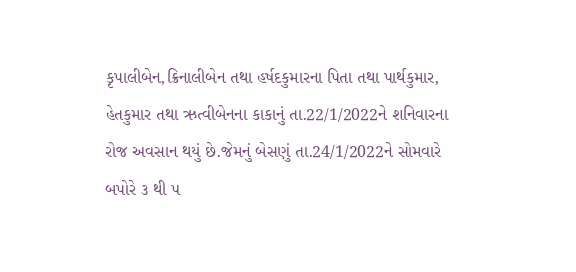કૃપાલીબેન,ક્રિનાલીબેન તથા હર્ષદકુમારના પિતા તથા પાર્થકુમાર, હેતકુમાર તથા ઋત્વીબેનના કાકાનું તા.22/1/2022ને શનિવારના રોજ અવસાન થયું છે.જેમનું બેસણું તા.24/1/2022ને સોમવારે બપોરે ૩ થી ૫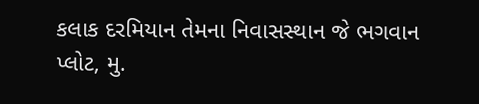કલાક દરમિયાન તેમના નિવાસસ્થાન જે ભગવાન પ્લોટ, મુ.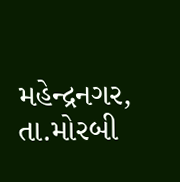મહેન્દ્રનગર, તા.મોરબી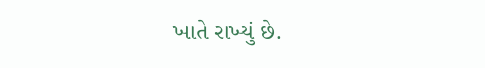ખાતે રાખ્યું છે.